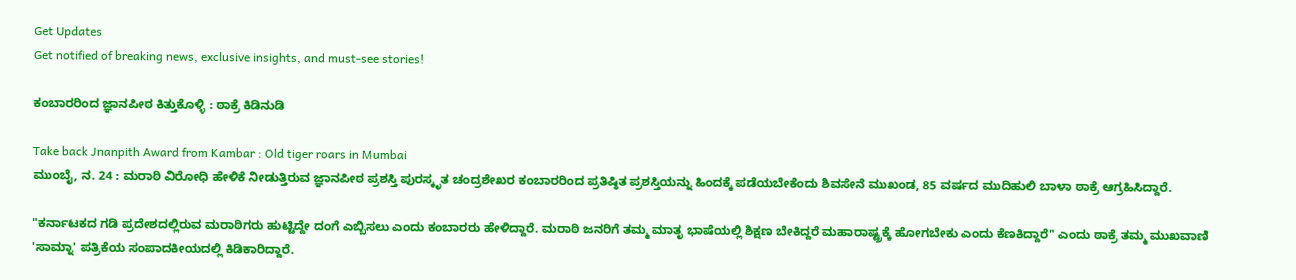Get Updates
Get notified of breaking news, exclusive insights, and must-see stories!

ಕಂಬಾರರಿಂದ ಜ್ಞಾನಪೀಠ ಕಿತ್ತುಕೊಳ್ಳಿ : ಠಾಕ್ರೆ ಕಿಡಿನುಡಿ

Take back Jnanpith Award from Kambar : Old tiger roars in Mumbai
ಮುಂಬೈ, ನ. 24 : ಮರಾಠಿ ವಿರೋಧಿ ಹೇಳಿಕೆ ನೀಡುತ್ತಿರುವ ಜ್ಞಾನಪೀಠ ಪ್ರಶಸ್ತಿ ಪುರಸ್ಕೃತ ಚಂದ್ರಶೇಖರ ಕಂಬಾರರಿಂದ ಪ್ರತಿಷ್ಠಿತ ಪ್ರಶಸ್ತಿಯನ್ನು ಹಿಂದಕ್ಕೆ ಪಡೆಯಬೇಕೆಂದು ಶಿವಸೇನೆ ಮುಖಂಡ, 85 ವರ್ಷದ ಮುದಿಹುಲಿ ಬಾಳಾ ಠಾಕ್ರೆ ಆಗ್ರಹಿಸಿದ್ದಾರೆ.

"ಕರ್ನಾಟಕದ ಗಡಿ ಪ್ರದೇಶದಲ್ಲಿರುವ ಮರಾಠಿಗರು ಹುಟ್ಟಿದ್ದೇ ದಂಗೆ ಎಬ್ಬಿಸಲು ಎಂದು ಕಂಬಾರರು ಹೇಳಿದ್ದಾರೆ. ಮರಾಠಿ ಜನರಿಗೆ ತಮ್ಮ ಮಾತೃ ಭಾಷೆಯಲ್ಲಿ ಶಿಕ್ಷಣ ಬೇಕಿದ್ದರೆ ಮಹಾರಾಷ್ಟ್ರಕ್ಕೆ ಹೋಗಬೇಕು ಎಂದು ಕೆಣಕಿದ್ದಾರೆ" ಎಂದು ಠಾಕ್ರೆ ತಮ್ಮ ಮುಖವಾಣಿ 'ಸಾಮ್ನಾ' ಪತ್ರಿಕೆಯ ಸಂಪಾದಕೀಯದಲ್ಲಿ ಕಿಡಿಕಾರಿದ್ದಾರೆ.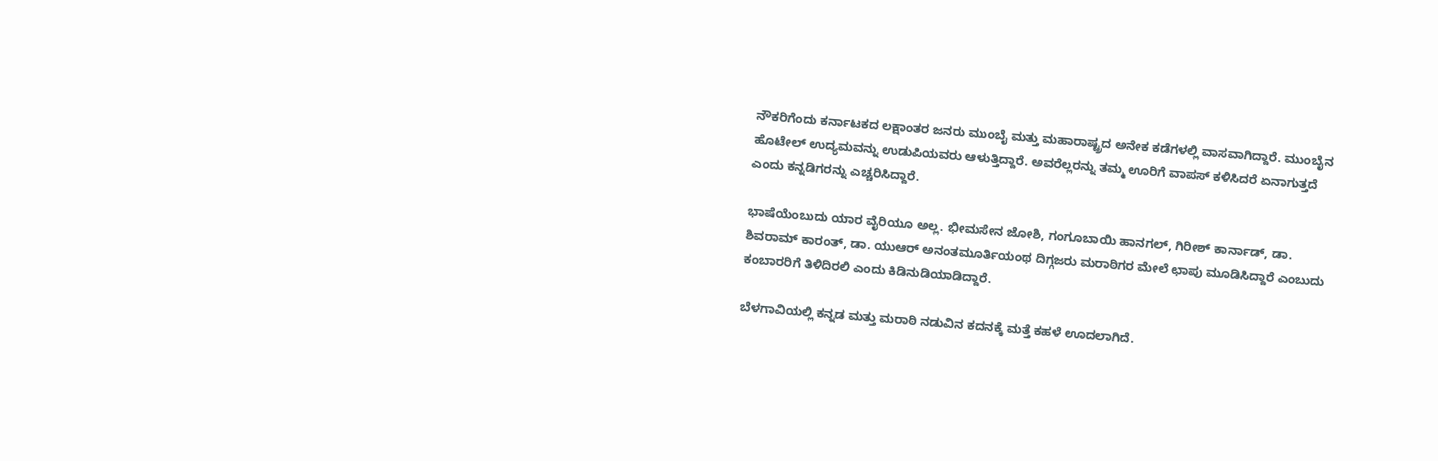ನೌಕರಿಗೆಂದು ಕರ್ನಾಟಕದ ಲಕ್ಷಾಂತರ ಜನರು ಮುಂಬೈ ಮತ್ತು ಮಹಾರಾಷ್ಟ್ರದ ಅನೇಕ ಕಡೆಗಳಲ್ಲಿ ವಾಸವಾಗಿದ್ದಾರೆ. ಮುಂಬೈನ ಹೊಟೇಲ್ ಉದ್ಯಮವನ್ನು ಉಡುಪಿಯವರು ಆಳುತ್ತಿದ್ದಾರೆ. ಅವರೆಲ್ಲರನ್ನು ತಮ್ಮ ಊರಿಗೆ ವಾಪಸ್ ಕಳಿಸಿದರೆ ಏನಾಗುತ್ತದೆ ಎಂದು ಕನ್ನಡಿಗರನ್ನು ಎಚ್ಚರಿಸಿದ್ದಾರೆ.

ಭಾಷೆಯೆಂಬುದು ಯಾರ ವೈರಿಯೂ ಅಲ್ಲ. ಭೀಮಸೇನ ಜೋಶಿ, ಗಂಗೂಬಾಯಿ ಹಾನಗಲ್, ಗಿರೀಶ್ ಕಾರ್ನಾಡ್, ಡಾ. ಶಿವರಾಮ್ ಕಾರಂತ್, ಡಾ. ಯುಆರ್ ಅನಂತಮೂರ್ತಿಯಂಥ ದಿಗ್ಗಜರು ಮರಾಠಿಗರ ಮೇಲೆ ಛಾಪು ಮೂಡಿಸಿದ್ದಾರೆ ಎಂಬುದು ಕಂಬಾರರಿಗೆ ತಿಳಿದಿರಲಿ ಎಂದು ಕಿಡಿನುಡಿಯಾಡಿದ್ದಾರೆ.

ಬೆಳಗಾವಿಯಲ್ಲಿ ಕನ್ನಡ ಮತ್ತು ಮರಾಠಿ ನಡುವಿನ ಕದನಕ್ಕೆ ಮತ್ತೆ ಕಹಳೆ ಊದಲಾಗಿದೆ.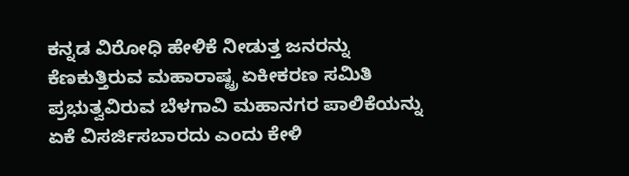ಕನ್ನಡ ವಿರೋಧಿ ಹೇಳಿಕೆ ನೀಡುತ್ತ ಜನರನ್ನು ಕೆಣಕುತ್ತಿರುವ ಮಹಾರಾಷ್ಟ್ರ ಏಕೀಕರಣ ಸಮಿತಿ ಪ್ರಭುತ್ವವಿರುವ ಬೆಳಗಾವಿ ಮಹಾನಗರ ಪಾಲಿಕೆಯನ್ನು ಏಕೆ ವಿಸರ್ಜಿಸಬಾರದು ಎಂದು ಕೇಳಿ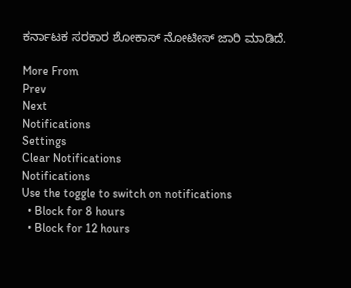ಕರ್ನಾಟಕ ಸರಕಾರ ಶೋಕಾಸ್ ನೋಟೀಸ್ ಜಾರಿ ಮಾಡಿದೆ.

More From
Prev
Next
Notifications
Settings
Clear Notifications
Notifications
Use the toggle to switch on notifications
  • Block for 8 hours
  • Block for 12 hours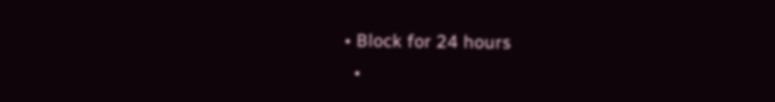• Block for 24 hours
  •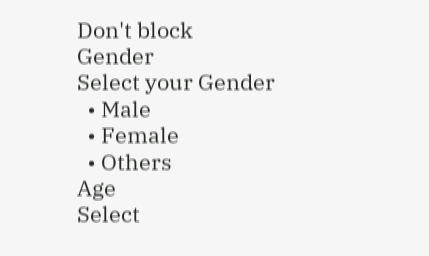Don't block
Gender
Select your Gender
  • Male
  • Female
  • Others
Age
Select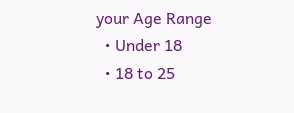your Age Range
  • Under 18
  • 18 to 25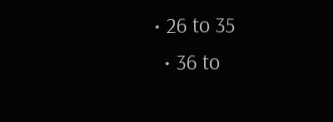• 26 to 35
  • 36 to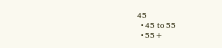45
  • 45 to 55
  • 55+